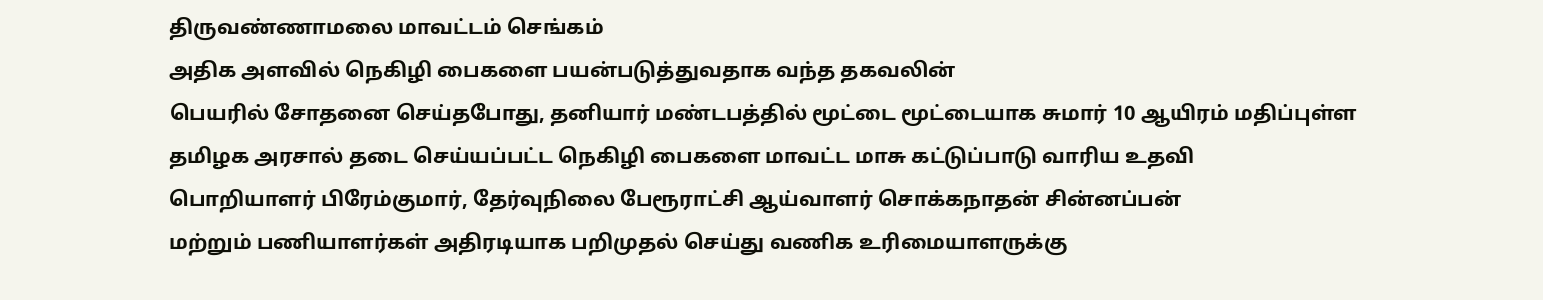திருவண்ணாமலை மாவட்டம் செங்கம்
அதிக அளவில் நெகிழி பைகளை பயன்படுத்துவதாக வந்த தகவலின்
பெயரில் சோதனை செய்தபோது, தனியார் மண்டபத்தில் மூட்டை மூட்டையாக சுமார் 10 ஆயிரம் மதிப்புள்ள
தமிழக அரசால் தடை செய்யப்பட்ட நெகிழி பைகளை மாவட்ட மாசு கட்டுப்பாடு வாரிய உதவி
பொறியாளர் பிரேம்குமார், தேர்வுநிலை பேரூராட்சி ஆய்வாளர் சொக்கநாதன் சின்னப்பன்
மற்றும் பணியாளர்கள் அதிரடியாக பறிமுதல் செய்து வணிக உரிமையாளருக்கு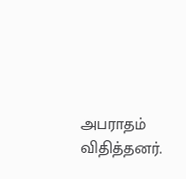அபராதம் விதித்தனர்.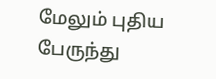மேலும் புதிய பேருந்து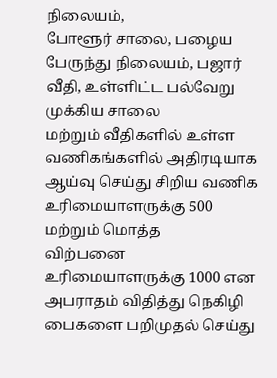நிலையம்,
போளூர் சாலை, பழைய பேருந்து நிலையம், பஜார் வீதி, உள்ளிட்ட பல்வேறு முக்கிய சாலை
மற்றும் வீதிகளில் உள்ள வணிகங்களில் அதிரடியாக ஆய்வு செய்து சிறிய வணிக உரிமையாளருக்கு 500 மற்றும் மொத்த
விற்பனை உரிமையாளருக்கு 1000 என அபராதம் விதித்து நெகிழி பைகளை பறிமுதல் செய்து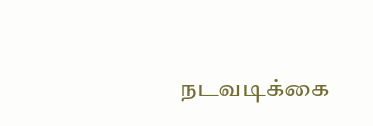நடவடிக்கை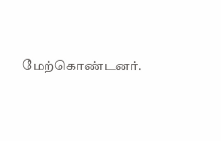மேற்கொண்டனர்.